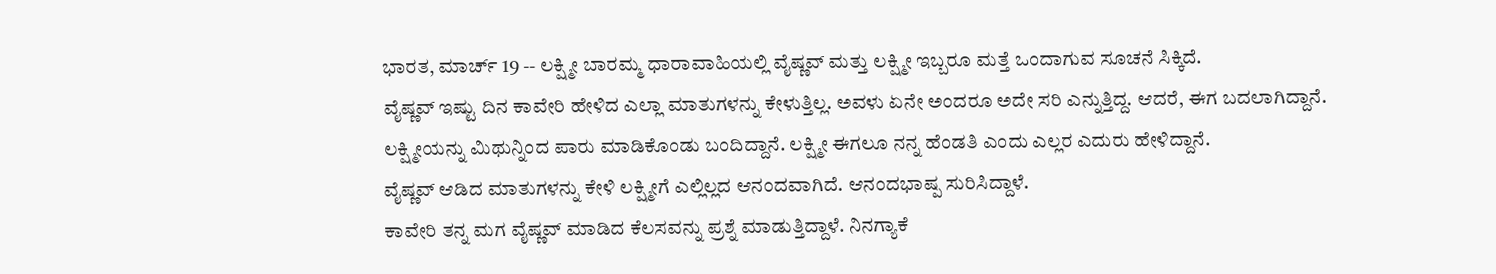ಭಾರತ, ಮಾರ್ಚ್ 19 -- ಲಕ್ಷ್ಮೀ ಬಾರಮ್ಮ ಧಾರಾವಾಹಿಯಲ್ಲಿ ವೈಷ್ಣವ್ ಮತ್ತು ಲಕ್ಷ್ಮೀ ಇಬ್ಬರೂ ಮತ್ತೆ ಒಂದಾಗುವ ಸೂಚನೆ ಸಿಕ್ಕಿದೆ.
ವೈಷ್ಣವ್ ಇಷ್ಟು ದಿನ ಕಾವೇರಿ ಹೇಳಿದ ಎಲ್ಲಾ ಮಾತುಗಳನ್ನು ಕೇಳುತ್ತಿಲ್ಲ. ಅವಳು ಏನೇ ಅಂದರೂ ಅದೇ ಸರಿ ಎನ್ನುತ್ತಿದ್ದ. ಆದರೆ, ಈಗ ಬದಲಾಗಿದ್ದಾನೆ.
ಲಕ್ಷ್ಮೀಯನ್ನು ಮಿಥುನ್ನಿಂದ ಪಾರು ಮಾಡಿಕೊಂಡು ಬಂದಿದ್ದಾನೆ. ಲಕ್ಷ್ಮೀ ಈಗಲೂ ನನ್ನ ಹೆಂಡತಿ ಎಂದು ಎಲ್ಲರ ಎದುರು ಹೇಳಿದ್ದಾನೆ.
ವೈಷ್ಣವ್ ಆಡಿದ ಮಾತುಗಳನ್ನು ಕೇಳಿ ಲಕ್ಷ್ಮೀಗೆ ಎಲ್ಲಿಲ್ಲದ ಆನಂದವಾಗಿದೆ. ಆನಂದಭಾಷ್ಪ ಸುರಿಸಿದ್ದಾಳೆ.
ಕಾವೇರಿ ತನ್ನ ಮಗ ವೈಷ್ಣವ್ ಮಾಡಿದ ಕೆಲಸವನ್ನು ಪ್ರಶ್ನೆ ಮಾಡುತ್ತಿದ್ದಾಳೆ. ನಿನಗ್ಯಾಕೆ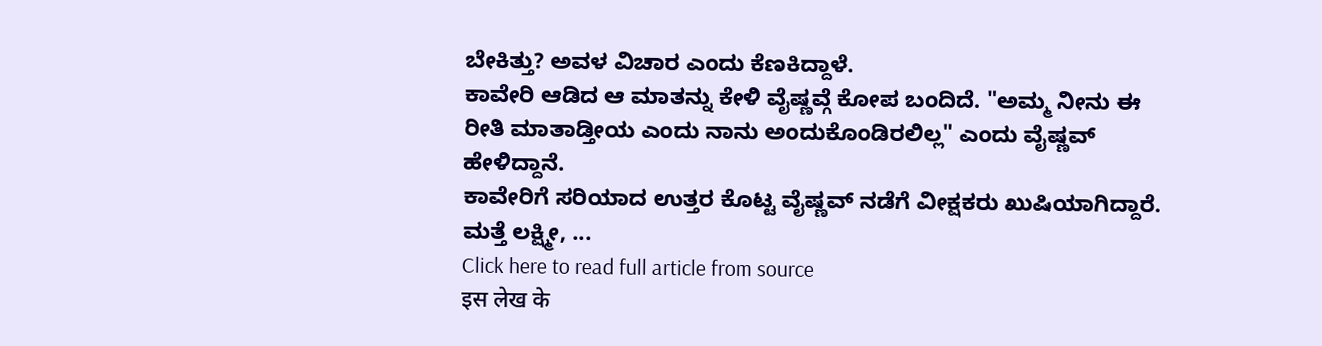ಬೇಕಿತ್ತು? ಅವಳ ವಿಚಾರ ಎಂದು ಕೆಣಕಿದ್ದಾಳೆ.
ಕಾವೇರಿ ಆಡಿದ ಆ ಮಾತನ್ನು ಕೇಳಿ ವೈಷ್ಣವ್ಗೆ ಕೋಪ ಬಂದಿದೆ. "ಅಮ್ಮ ನೀನು ಈ ರೀತಿ ಮಾತಾಡ್ತೀಯ ಎಂದು ನಾನು ಅಂದುಕೊಂಡಿರಲಿಲ್ಲ" ಎಂದು ವೈಷ್ಣವ್ ಹೇಳಿದ್ದಾನೆ.
ಕಾವೇರಿಗೆ ಸರಿಯಾದ ಉತ್ತರ ಕೊಟ್ಟ ವೈಷ್ಣವ್ ನಡೆಗೆ ವೀಕ್ಷಕರು ಖುಷಿಯಾಗಿದ್ದಾರೆ. ಮತ್ತೆ ಲಕ್ಷ್ಮೀ, ...
Click here to read full article from source
इस लेख के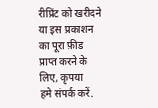रीप्रिंट को खरीदने या इस प्रकाशन का पूरा फ़ीड प्राप्त करने के लिए, कृपया
हमे संपर्क करें.